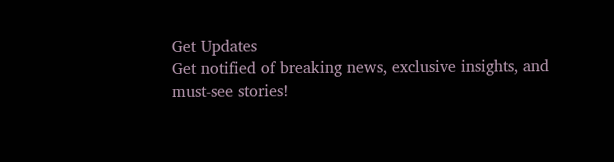Get Updates
Get notified of breaking news, exclusive insights, and must-see stories!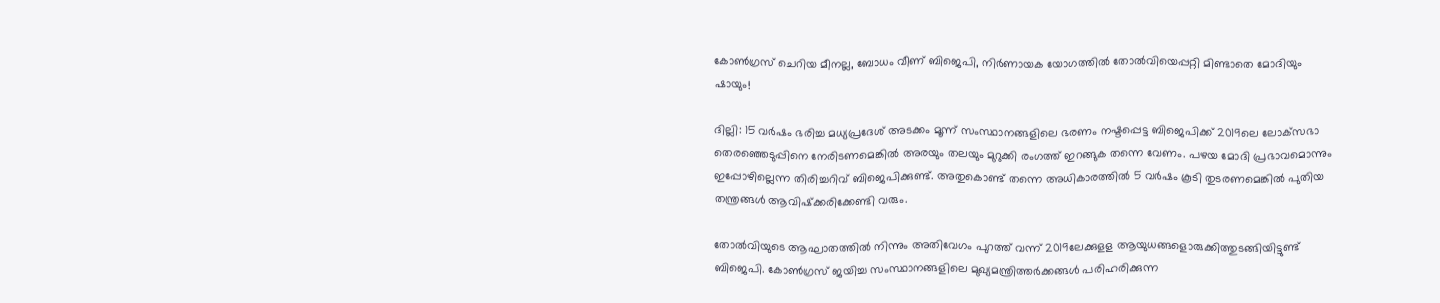കോൺഗ്രസ് ചെറിയ മീനല്ല, ബോധം വീണ് ബിജെപി, നിർണായക യോഗത്തിൽ തോൽവിയെപ്പറ്റി മിണ്ടാതെ മോദിയും ഷായും!

ദില്ലി: 15 വര്‍ഷം ഭരിച്ച മധ്യപ്രദേശ് അടക്കം മൂന്ന് സംസ്ഥാനങ്ങളിലെ ഭരണം നഷ്ടപ്പെട്ട ബിജെപിക്ക് 2019ലെ ലോക്‌സഭാ തെരഞ്ഞെടുപ്പിനെ നേരിടണമെങ്കില്‍ അരയും തലയും മുറുക്കി രംഗത്ത് ഇറങ്ങുക തന്നെ വേണം. പഴയ മോദി പ്രഭാവമൊന്നും ഇപ്പോഴില്ലെന്ന തിരിച്ചറിവ് ബിജെപിക്കുണ്ട്. അതുകൊണ്ട് തന്നെ അധികാരത്തില്‍ 5 വര്‍ഷം കൂടി തുടരണമെങ്കില്‍ പുതിയ തന്ത്രങ്ങള്‍ ആവിഷ്‌ക്കരിക്കേണ്ടി വരും.

തോല്‍വിയുടെ ആഘാതത്തില്‍ നിന്നും അതിവേഗം പുറത്ത് വന്ന് 2019ലേക്കുളള ആയുധങ്ങളൊരുക്കിത്തുടങ്ങിയിട്ടുണ്ട് ബിജെപി. കോണ്‍ഗ്രസ് ജയിച്ച സംസ്ഥാനങ്ങളിലെ മുഖ്യമന്ത്രിത്തര്‍ക്കങ്ങള്‍ പരിഹരിക്കുന്ന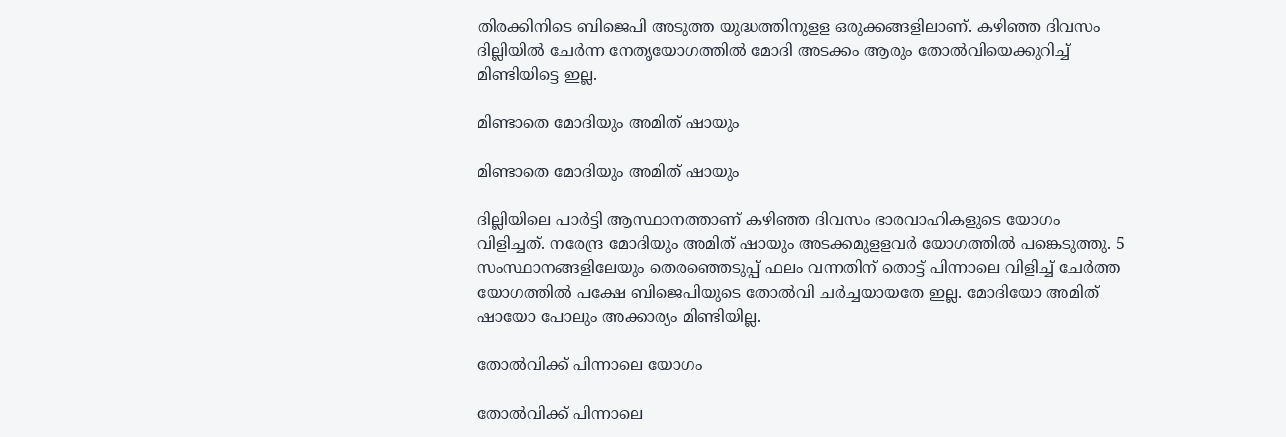തിരക്കിനിടെ ബിജെപി അടുത്ത യുദ്ധത്തിനുളള ഒരുക്കങ്ങളിലാണ്. കഴിഞ്ഞ ദിവസം ദില്ലിയില്‍ ചേര്‍ന്ന നേതൃയോഗത്തില്‍ മോദി അടക്കം ആരും തോല്‍വിയെക്കുറിച്ച് മിണ്ടിയിട്ടെ ഇല്ല.

മിണ്ടാതെ മോദിയും അമിത് ഷായും

മിണ്ടാതെ മോദിയും അമിത് ഷായും

ദില്ലിയിലെ പാര്‍ട്ടി ആസ്ഥാനത്താണ് കഴിഞ്ഞ ദിവസം ഭാരവാഹികളുടെ യോഗം വിളിച്ചത്. നരേന്ദ്ര മോദിയും അമിത് ഷായും അടക്കമുളളവര്‍ യോഗത്തില്‍ പങ്കെടുത്തു. 5 സംസ്ഥാനങ്ങളിലേയും തെരഞ്ഞെടുപ്പ് ഫലം വന്നതിന് തൊട്ട് പിന്നാലെ വിളിച്ച് ചേര്‍ത്ത യോഗത്തില്‍ പക്ഷേ ബിജെപിയുടെ തോല്‍വി ചര്‍ച്ചയായതേ ഇല്ല. മോദിയോ അമിത് ഷായോ പോലും അക്കാര്യം മിണ്ടിയില്ല.

തോൽവിക്ക് പിന്നാലെ യോഗം

തോൽവിക്ക് പിന്നാലെ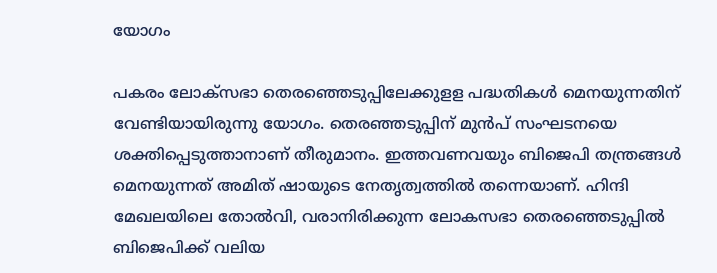യോഗം

പകരം ലോക്‌സഭാ തെരഞ്ഞെടുപ്പിലേക്കുളള പദ്ധതികള്‍ മെനയുന്നതിന് വേണ്ടിയായിരുന്നു യോഗം. തെരഞ്ഞടുപ്പിന് മുന്‍പ് സംഘടനയെ ശക്തിപ്പെടുത്താനാണ് തീരുമാനം. ഇത്തവണവയും ബിജെപി തന്ത്രങ്ങള്‍ മെനയുന്നത് അമിത് ഷായുടെ നേതൃത്വത്തില്‍ തന്നെയാണ്. ഹിന്ദി മേഖലയിലെ തോല്‍വി, വരാനിരിക്കുന്ന ലോകസഭാ തെരഞ്ഞെടുപ്പില്‍ ബിജെപിക്ക് വലിയ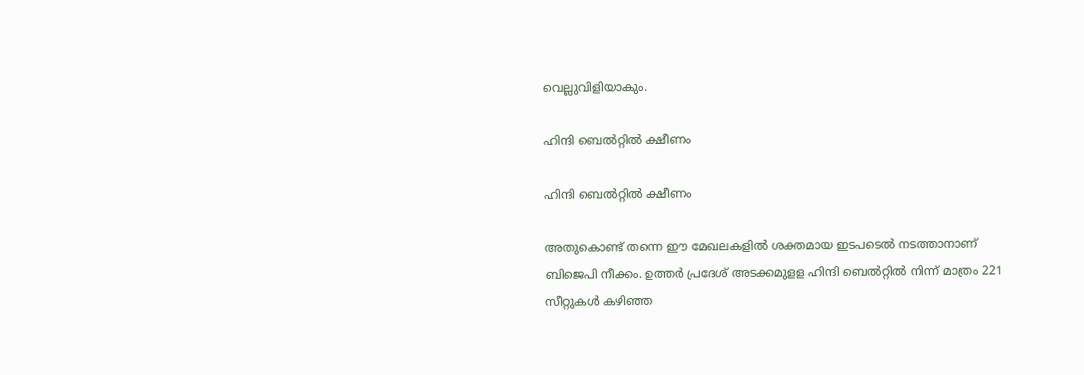വെല്ലുവിളിയാകും.

ഹിന്ദി ബെൽറ്റിൽ ക്ഷീണം

ഹിന്ദി ബെൽറ്റിൽ ക്ഷീണം

അതുകൊണ്ട് തന്നെ ഈ മേഖലകളില്‍ ശക്തമായ ഇടപടെല്‍ നടത്താനാണ് ബിജെപി നീക്കം. ഉത്തര്‍ പ്രദേശ് അടക്കമുളള ഹിന്ദി ബെല്‍റ്റില്‍ നിന്ന് മാത്രം 221 സീറ്റുകള്‍ കഴിഞ്ഞ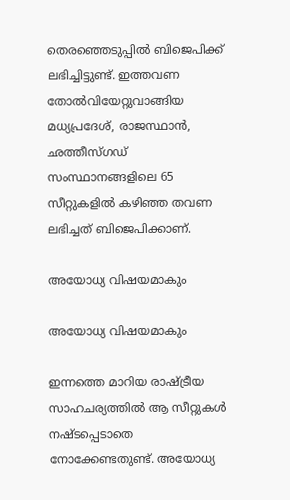തെരഞ്ഞെടുപ്പില്‍ ബിജെപിക്ക് ലഭിച്ചിട്ടുണ്ട്. ഇത്തവണ തോല്‍വിയേറ്റുവാങ്ങിയ മധ്യപ്രദേശ്, രാജസ്ഥാന്‍, ഛത്തീസ്ഗഡ് സംസ്ഥാനങ്ങളിലെ 65 സീറ്റുകളില്‍ കഴിഞ്ഞ തവണ ലഭിച്ചത് ബിജെപിക്കാണ്.

അയോധ്യ വിഷയമാകും

അയോധ്യ വിഷയമാകും

ഇന്നത്തെ മാറിയ രാഷ്ട്രീയ സാഹചര്യത്തില്‍ ആ സീറ്റുകള്‍ നഷ്ടപ്പെടാതെ നോക്കേണ്ടതുണ്ട്. അയോധ്യ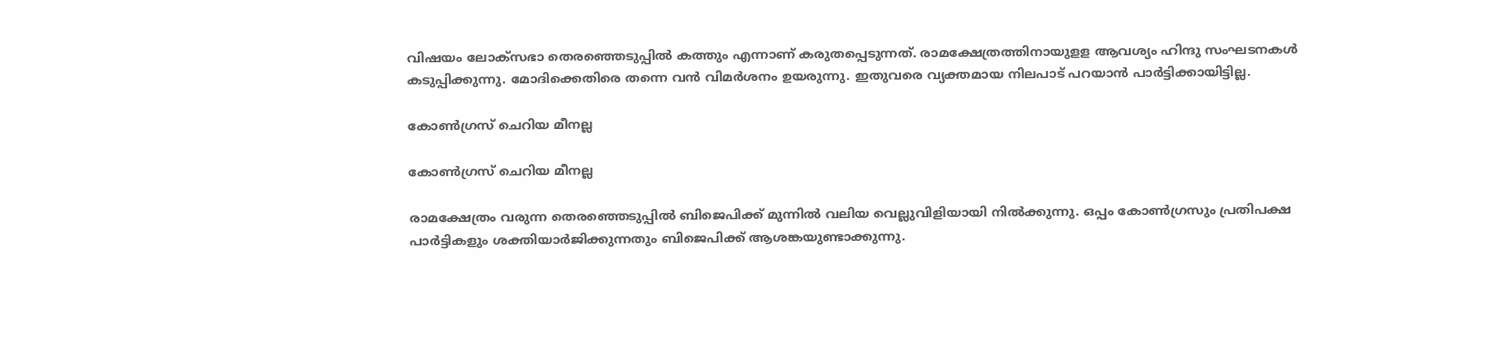വിഷയം ലോക്‌സഭാ തെരഞ്ഞെടുപ്പില്‍ കത്തും എന്നാണ് കരുതപ്പെടുന്നത്. രാമക്ഷേത്രത്തിനായുളള ആവശ്യം ഹിന്ദു സംഘടനകള്‍ കടുപ്പിക്കുന്നു. മോദിക്കെതിരെ തന്നെ വന്‍ വിമര്‍ശനം ഉയരുന്നു. ഇതുവരെ വ്യക്തമായ നിലപാട് പറയാന്‍ പാര്‍ട്ടിക്കായിട്ടില്ല.

കോൺഗ്രസ് ചെറിയ മീനല്ല

കോൺഗ്രസ് ചെറിയ മീനല്ല

രാമക്ഷേത്രം വരുന്ന തെരഞ്ഞെടുപ്പില്‍ ബിജെപിക്ക് മുന്നില്‍ വലിയ വെല്ലുവിളിയായി നില്‍ക്കുന്നു. ഒപ്പം കോണ്‍ഗ്രസും പ്രതിപക്ഷ പാര്‍ട്ടികളും ശക്തിയാര്‍ജിക്കുന്നതും ബിജെപിക്ക് ആശങ്കയുണ്ടാക്കുന്നു.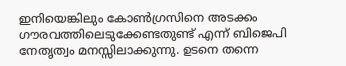ഇനിയെങ്കിലും കോണ്‍ഗ്രസിനെ അടക്കം ഗൗരവത്തിലെടുക്കേണ്ടതുണ്ട് എന്ന് ബിജെപി നേതൃത്വം മനസ്സിലാക്കുന്നു. ഉടനെ തന്നെ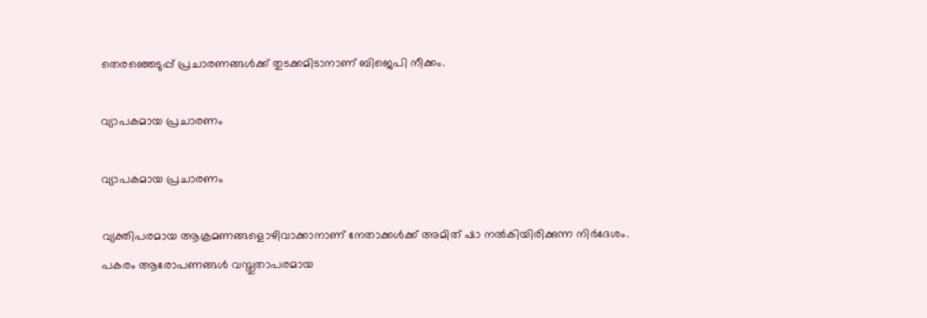തെരഞ്ഞെടുപ്പ് പ്രചാരണങ്ങള്‍ക്ക് തുടക്കമിടാനാണ് ബിജെപി നീക്കം.

വ്യാപകമായ പ്രചാരണം

വ്യാപകമായ പ്രചാരണം

വ്യക്തിപരമായ ആക്രമണങ്ങളൊഴിവാക്കാനാണ് നേതാക്കള്‍ക്ക് അമിത് ഷാ നല്‍കിയിരിക്കുന്ന നിര്‍ദേശം. പകരം ആരോപണങ്ങള്‍ വസ്തുതാപരമായ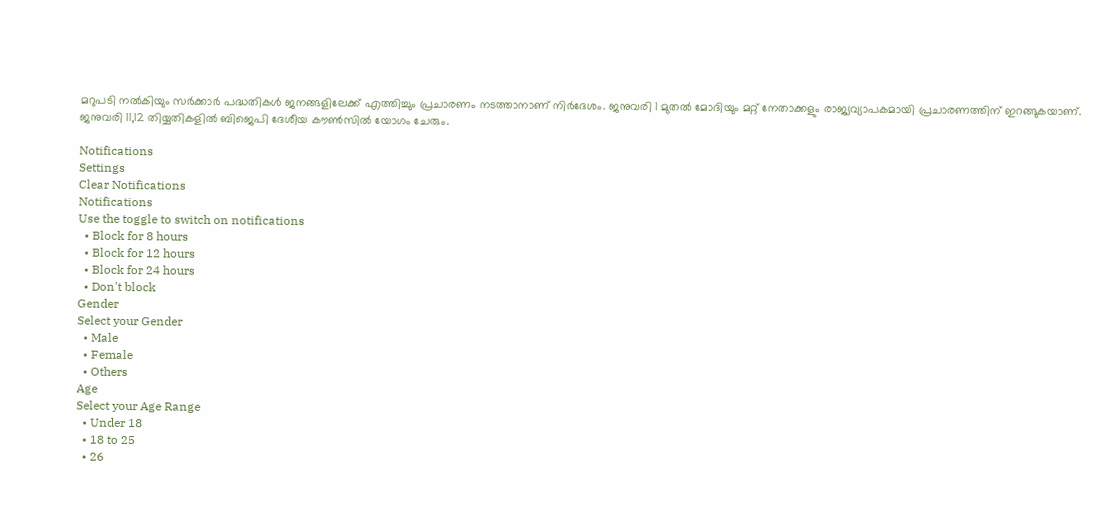മറുപടി നല്‍കിയും സര്‍ക്കാര്‍ പദ്ധതികള്‍ ജനങ്ങളിലേക്ക് എത്തിച്ചും പ്രചാരണം നടത്താനാണ് നിര്‍ദേശം. ജനുവരി 1 മുതല്‍ മോദിയും മറ്റ് നേതാക്കളും രാജ്യവ്യാപകമായി പ്രചാരണത്തിന് ഇറങ്ങുകയാണ്. ജനുവരി 11,12 തിയ്യതികളില്‍ ബിജെപി ദേശീയ കൗണ്‍സില്‍ യോഗം ചേരും.

Notifications
Settings
Clear Notifications
Notifications
Use the toggle to switch on notifications
  • Block for 8 hours
  • Block for 12 hours
  • Block for 24 hours
  • Don't block
Gender
Select your Gender
  • Male
  • Female
  • Others
Age
Select your Age Range
  • Under 18
  • 18 to 25
  • 26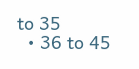to 35
  • 36 to 45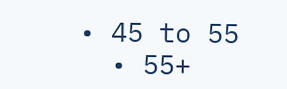• 45 to 55
  • 55+